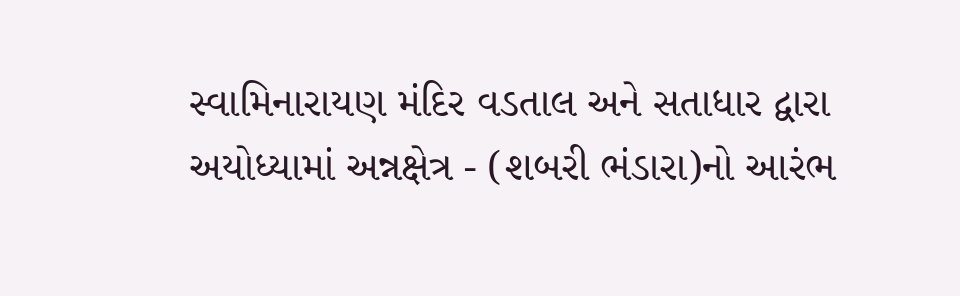સ્વામિનારાયણ મંદિર વડતાલ અને સતાધાર દ્વારા અયોધ્યામાં અન્નક્ષેત્ર - (શબરી ભંડારા)નો આરંભ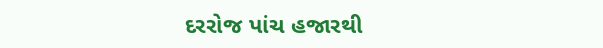દરરોજ પાંચ હજારથી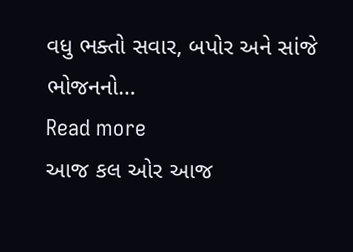વધુ ભક્તો સવાર, બપોર અને સાંજે ભોજનનો…
Read more
આજ કલ ઓર આજ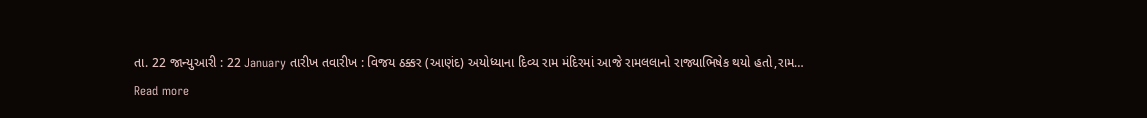તા. 22 જાન્યુઆરી : 22 January તારીખ તવારીખ : વિજય ઠક્કર (આણંદ) અયોધ્યાના દિવ્ય રામ મંદિરમાં આજે રામલલાનો રાજ્યાભિષેક થયો હતો,રામ…
Read more